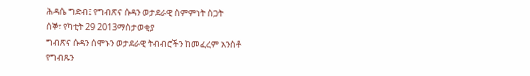ሕዳሴ ግድብ፤ የግብጽና ሱዳን ወታደራዊ ስምምነት ስጋት
ሰኞ፣ የካቲት 29 2013ማስታወቂያ
ግብጽና ሱዳን ሰሞኑን ወታደራዊ ትብብሮችን ከመፈረም አንስቶ የግብጹን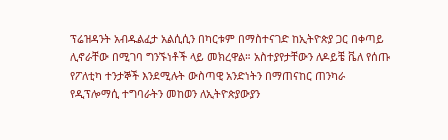ፕሬዝዳንት አብዱልፈታ አልሲሲን በካርቱም በማስተናገድ ከኢትዮጵያ ጋር በቀጣይ ሊኖራቸው በሚገባ ግንኙነቶች ላይ መክረዋል። አስተያየታቸውን ለዶይቼ ቬለ የሰጡ የፖለቲካ ተንታኞች እንደሚሉት ውስጣዊ አንድነትን በማጠናከር ጠንካራ የዲፕሎማሲ ተግባራትን መከወን ለኢትዮጵያውያን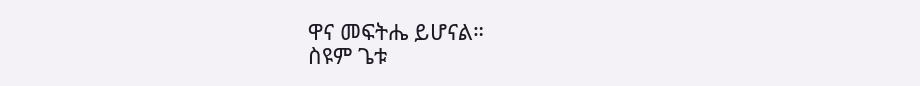ዋና መፍትሔ ይሆናል።
ስዩም ጌቱ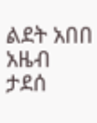ልደት አበበ
አዜብ ታደሰ